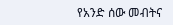የአንድ ሰው መብትና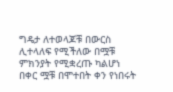ግዴታ ለተወላጆቹ በውርስ ሊተላለፍ የሚችለው በሟቹ ምክንያት የሚቋረጡ ካልሆነ በቀር ሟቹ በሞተበት ቀን የነበሩት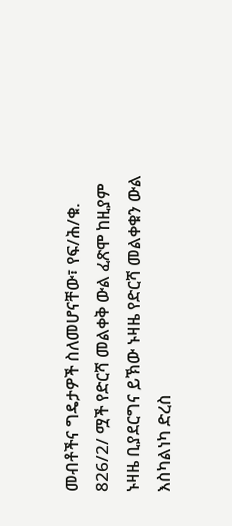መብቶችና ግዴታዎች ስለመሆናቸው፣ የፍ/ሕ/ቁ. 826/2/ ሟች የድርሻ መልቀቅ ውል ፈጽሞ ከዚያም ኑዛዜ ቢያደርግና ይኽው ኑዛዜ የድርሻ መልቀቁን ውል እስካልነካ ድረስ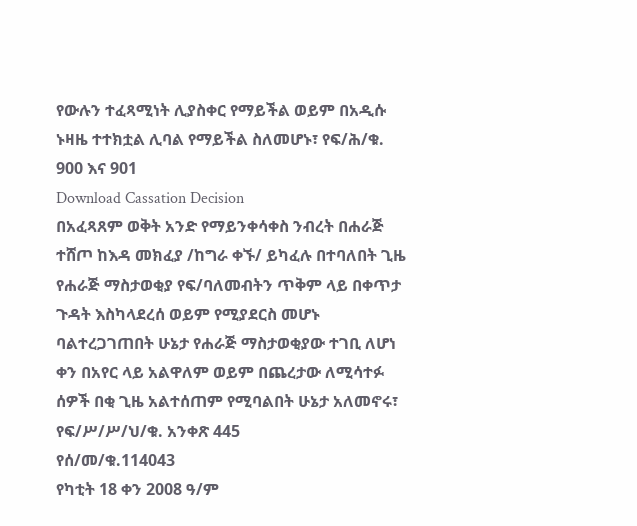የውሉን ተፈጻሚነት ሊያስቀር የማይችል ወይም በአዲሱ ኑዛዜ ተተክቷል ሊባል የማይችል ስለመሆኑ፣ የፍ/ሕ/ቁ. 900 እና 901
Download Cassation Decision
በአፈጻጸም ወቅት አንድ የማይንቀሳቀስ ንብረት በሐራጅ ተሸጦ ከእዳ መክፈያ /ከግራ ቀኙ/ ይካፈሉ በተባለበት ጊዜ የሐራጅ ማስታወቂያ የፍ/ባለመብትን ጥቅም ላይ በቀጥታ ጉዳት እስካላደረሰ ወይም የሚያደርስ መሆኑ ባልተረጋገጠበት ሁኔታ የሐራጅ ማስታወቂያው ተገቢ ለሆነ ቀን በአየር ላይ አልዋለም ወይም በጨረታው ለሚሳተፉ ሰዎች በቂ ጊዜ አልተሰጠም የሚባልበት ሁኔታ አለመኖሩ፣ የፍ/ሥ/ሥ/ህ/ቁ. አንቀጽ 445
የሰ/መ/ቁ.114043
የካቲት 18 ቀን 2008 ዓ/ም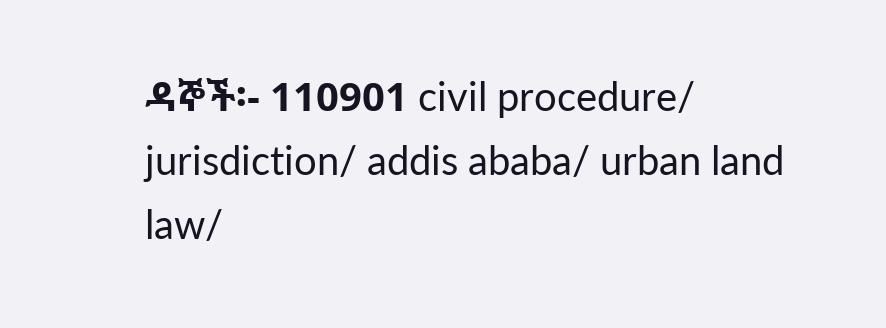ዳኞች፡- 110901 civil procedure/ jurisdiction/ addis ababa/ urban land law/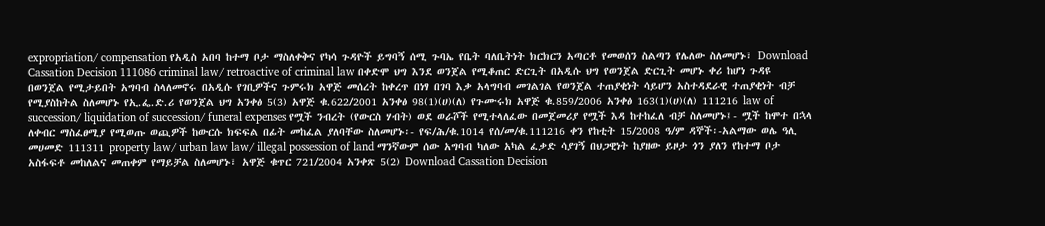expropriation/ compensation የአዲስ አበባ ከተማ ቦታ ማስለቀቅና የካሳ ጉዳዮች ይግባኝ ሰሚ ጉባኤ የቤት ባለቤትነት ክርክርን አጣርቶ የመወሰን ስልጣን የሌለው ስለመሆኑ፣ Download Cassation Decision 111086 criminal law/ retroactive of criminal law በቀድሞ ህግ እንደ ወንጀል የሚቆጠር ድርጊት በአዲሱ ህግ የወንጀል ድርጊት መሆኑ ቀሪ ከሆነ ጉዳዩ በወንጀል የሚታይበት አግባብ ስላለመኖሩ በአዲሱ የገቢዎችና ጉምሩክ አዋጅ መሰረት ከቀረጥ በነፃ በገባ እቃ አላግባብ መገልገል የወንጀል ተጠያቂነት ሳይሆን አስተዳደራዊ ተጠያቂነት ብቻ የሚያስከትል ስለመሆኑ የኢ.ፌ.ድ.ሪ የወንጀል ህግ አንቀፅ 5(3) አዋጅ ቁ.622/2001 አንቀፅ 98(1)(ሀ)(ለ) የጉሙሩክ አዋጅ ቁ.859/2006 አንቀፅ 163(1)(ሀ)(ለ) 111216 law of succession/ liquidation of succession/ funeral expenses የሟች ንብረት (የውርስ ሃብት) ወደ ወራሾች የሚተላለፈው በመጀመሪያ የሟች እዳ ከተከፈለ ብቻ ስለመሆኑ፤- ሟች ከሞተ በኋላ ለቀብር ማስፈፀሚያ የሚወጡ ወጪዎች ከውርሱ ክፍፍል በፊት መከፈል ያለባቸው ስለመሆኑ፡- የፍ/ሕ/ቁ.1014 የሰ/መ/ቁ.111216 ቀን የከቲት 15/2008 ዓ/ም ዳኞች፡-አልማው ወሌ ዓሊ መሀመድ 111311 property law/ urban law law/ illegal possession of land ማንኛውም ሰው አግባብ ካለው አካል ፈቃድ ሳያገኝ በህጋዊነት ከያዘው ይዞታ ጎን ያለን የከተማ ቦታ አስፋፍቶ መከለልና መጠቀም የማይቻል ስለመሆኑ፣ አዋጅ ቁጥር 721/2004 አንቀጽ 5(2) Download Cassation Decision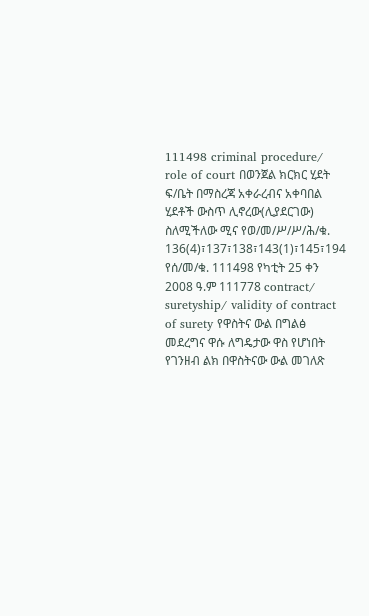111498 criminal procedure/ role of court በወንጀል ክርክር ሂደት ፍ/ቤት በማስረጃ አቀራረብና አቀባበል ሂደቶች ውስጥ ሊኖረው(ሊያደርገው) ስለሚችለው ሚና የወ/መ/ሥ/ሥ/ሕ/ቁ. 136(4)፣137፣138፣143(1)፣145፣194 የሰ/መ/ቁ. 111498 የካቲት 25 ቀን 2008 ዓ.ም 111778 contract/ suretyship/ validity of contract of surety የዋስትና ውል በግልፅ መደረግና ዋሱ ለግዴታው ዋስ የሆነበት የገንዘብ ልክ በዋስትናው ውል መገለጽ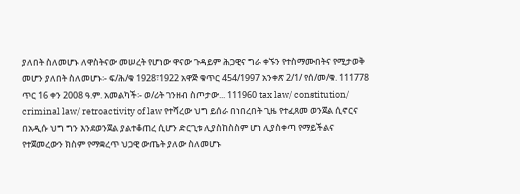ያለበት ስለመሆኑ ለዋስትናው መሠረት የሆነው ዋናው ጉዳይም ሕጋዊና ግራ ቀኙን የተስማሙበትና የሚታወቅ መሆን ያለበት ስለመሆኑ፡- ፍ/ሕ/ቁ 1928፣1922 አዋጅ ቁጥር 454/1997 አንቀጽ 2/1/ የሰ/መ/ቁ. 111778 ጥር 16 ቀን 2008 ዓ.ም. አመልካች፡- ወ/ሪት ገንዘብ ስጦታው... 111960 tax law/ constitution/ criminal law/ retroactivity of law የተሻረው ህግ ይሰራ በነበረበት ጊዜ የተፈጸመ ወንጀል ሲኖርና በአዲሱ ህግ ግን እንደወንጀል ያልተቆጠረ ሲሆን ድርጊቱ ሊያስከስስም ሆነ ሊያስቀጣ የማይችልና የተጀመረውን ክስም የማቋረጥ ህጋዊ ውጤት ያለው ስለመሆኑ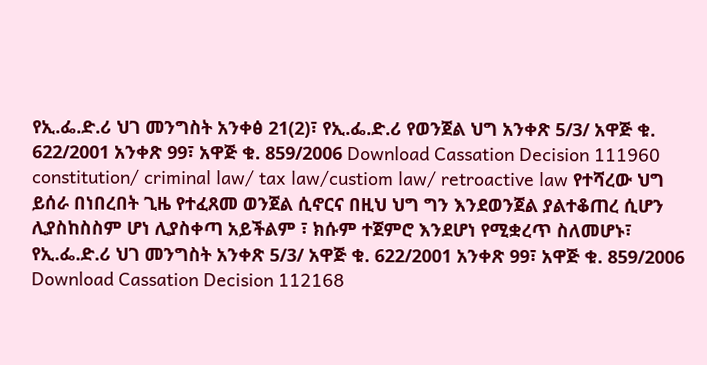የኢ.ፌ.ድ.ሪ ህገ መንግስት አንቀፅ 21(2)፣ የኢ.ፌ.ድ.ሪ የወንጀል ህግ አንቀጽ 5/3/ አዋጅ ቁ. 622/2001 አንቀጽ 99፣ አዋጅ ቁ. 859/2006 Download Cassation Decision 111960 constitution/ criminal law/ tax law/custiom law/ retroactive law የተሻረው ህግ ይሰራ በነበረበት ጊዜ የተፈጸመ ወንጀል ሲኖርና በዚህ ህግ ግን እንደወንጀል ያልተቆጠረ ሲሆን ሊያስከስስም ሆነ ሊያስቀጣ አይችልም ፣ ክሱም ተጀምሮ እንደሆነ የሚቋረጥ ስለመሆኑ፣ የኢ.ፌ.ድ.ሪ ህገ መንግስት አንቀጽ 5/3/ አዋጅ ቁ. 622/2001 አንቀጽ 99፣ አዋጅ ቁ. 859/2006 Download Cassation Decision 112168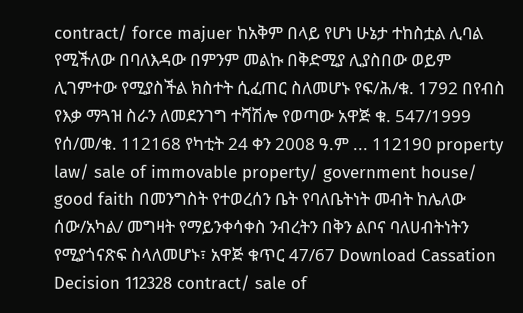contract/ force majuer ከአቅም በላይ የሆነ ሁኔታ ተከስቷል ሊባል የሚችለው በባለእዳው በምንም መልኩ በቅድሚያ ሊያስበው ወይም ሊገምተው የሚያስችል ክስተት ሲፈጠር ስለመሆኑ የፍ/ሕ/ቁ. 1792 በየብስ የእቃ ማጓዝ ስራን ለመደንገግ ተሻሽሎ የወጣው አዋጅ ቁ. 547/1999 የሰ/መ/ቁ. 112168 የካቲት 24 ቀን 2008 ዓ.ም ... 112190 property law/ sale of immovable property/ government house/ good faith በመንግስት የተወረሰን ቤት የባለቤትነት መብት ከሌለው ሰው/አካል/ መግዛት የማይንቀሳቀስ ንብረትን በቅን ልቦና ባለሀብትነትን የሚያጎናጽፍ ስላለመሆኑ፣ አዋጅ ቁጥር 47/67 Download Cassation Decision 112328 contract/ sale of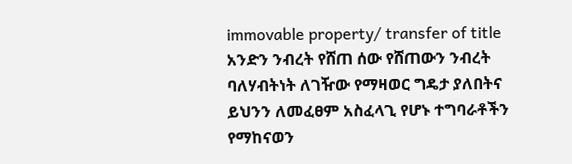immovable property/ transfer of title አንድን ንብረት የሸጠ ሰው የሸጠውን ንብረት ባለሃብትነት ለገዥው የማዛወር ግዴታ ያለበትና ይህንን ለመፈፀም አስፈላጊ የሆኑ ተግባራቶችን የማከናወን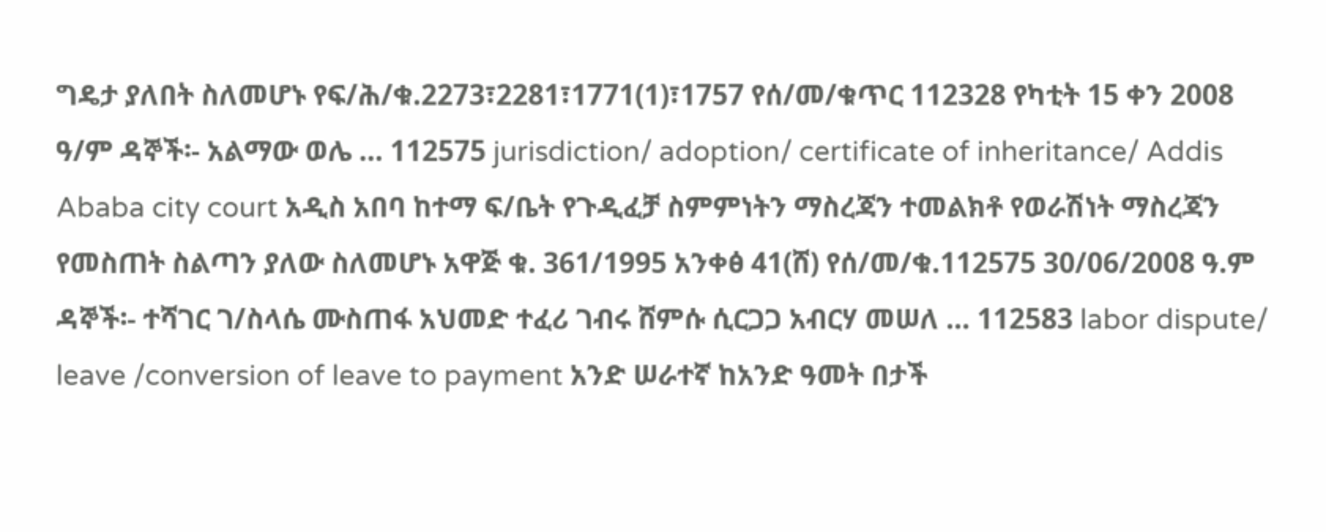ግዴታ ያለበት ስለመሆኑ የፍ/ሕ/ቁ.2273፣2281፣1771(1)፣1757 የሰ/መ/ቁጥር 112328 የካቲት 15 ቀን 2008 ዓ/ም ዳኞች፡- አልማው ወሌ ... 112575 jurisdiction/ adoption/ certificate of inheritance/ Addis Ababa city court አዲስ አበባ ከተማ ፍ/ቤት የጉዲፈቻ ስምምነትን ማስረጃን ተመልክቶ የወራሽነት ማስረጃን የመስጠት ስልጣን ያለው ስለመሆኑ አዋጅ ቁ. 361/1995 አንቀፅ 41(ሸ) የሰ/መ/ቁ.112575 30/06/2008 ዓ.ም ዳኞች፡- ተሻገር ገ/ስላሴ ሙስጠፋ አህመድ ተፈሪ ገብሩ ሸምሱ ሲርጋጋ አብርሃ መሠለ ... 112583 labor dispute/ leave /conversion of leave to payment አንድ ሠራተኛ ከአንድ ዓመት በታች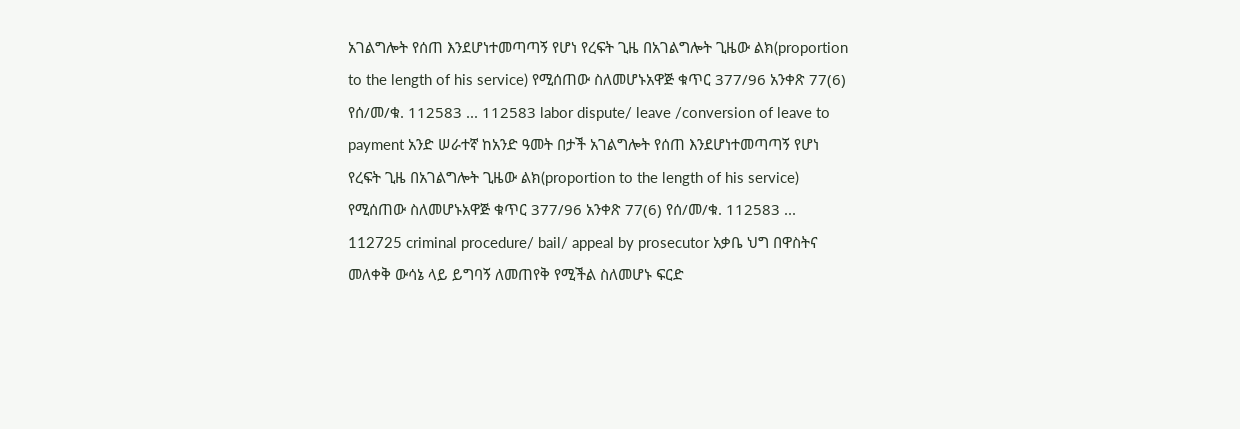አገልግሎት የሰጠ እንደሆነተመጣጣኝ የሆነ የረፍት ጊዜ በአገልግሎት ጊዜው ልክ(proportion to the length of his service) የሚሰጠው ስለመሆኑአዋጅ ቁጥር 377/96 አንቀጽ 77(6) የሰ/መ/ቁ. 112583 ... 112583 labor dispute/ leave /conversion of leave to payment አንድ ሠራተኛ ከአንድ ዓመት በታች አገልግሎት የሰጠ እንደሆነተመጣጣኝ የሆነ የረፍት ጊዜ በአገልግሎት ጊዜው ልክ(proportion to the length of his service) የሚሰጠው ስለመሆኑአዋጅ ቁጥር 377/96 አንቀጽ 77(6) የሰ/መ/ቁ. 112583 ... 112725 criminal procedure/ bail/ appeal by prosecutor አቃቤ ህግ በዋስትና መለቀቅ ውሳኔ ላይ ይግባኝ ለመጠየቅ የሚችል ስለመሆኑ ፍርድ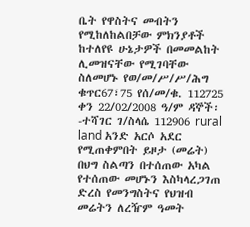ቤት የዋስትና መብትን የሚከለከልበቻው ምክንያቶች ከተለየዩ ሁኔታዎች በመመልከት ሊመዝናቸው የሚገባቸው ስለመሆኑ የወ/መ/ሥ/ሥ/ሕግ ቁጥር67፣75 የሰ/መ/ቁ. 112725 ቀን 22/02/2008 ዓ/ም ዳኞች፡-ተሻገር ገ/ስላሴ 112906 rural land አንድ አርሶ አደር የሚጠቀምበት ይዞታ (መሬት) በህግ ስልጣን በተሰጠው አካል የተሰጠው መሆኑን እስካላረጋገጠ ድረስ የመንግስትና የህዝብ መሬትን ለረዥም ዓመት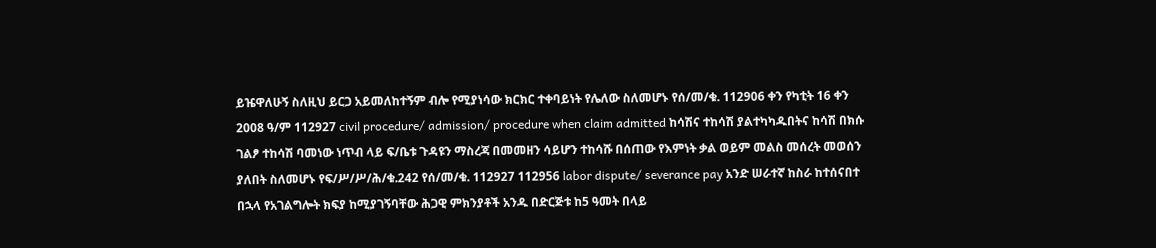ይዤዋለሁኝ ስለዚህ ይርጋ አይመለከተኝም ብሎ የሚያነሳው ክርክር ተቀባይነት የሌለው ስለመሆኑ የሰ/መ/ቁ. 112906 ቀን የካቲት 16 ቀን 2008 ዓ/ም 112927 civil procedure/ admission/ procedure when claim admitted ከሳሽና ተከሳሽ ያልተካካዱበትና ከሳሽ በክሱ ገልፆ ተከሳሽ ባመነው ነጥብ ላይ ፍ/ቤቱ ጉዳዩን ማስረጃ በመመዘን ሳይሆን ተከሳሹ በሰጠው የእምነት ቃል ወይም መልስ መሰረት መወሰን ያለበት ስለመሆኑ የፍ/ሥ/ሥ/ሕ/ቁ.242 የሰ/መ/ቁ. 112927 112956 labor dispute/ severance pay አንድ ሠራተኛ ከስራ ከተሰናበተ በኋላ የአገልግሎት ክፍያ ከሚያገኝባቸው ሕጋዊ ምክንያቶች አንዱ በድርጅቱ ከ5 ዓመት በላይ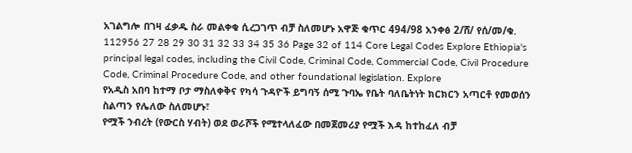አገልግሎ በገዛ ፈቃዱ ስራ መልቀቁ ሲረጋገጥ ብቻ ስለመሆኑ አዋጅ ቁጥር 494/98 አንቀፅ 2/ሸ/ የሰ/መ/ቁ. 112956 27 28 29 30 31 32 33 34 35 36 Page 32 of 114 Core Legal Codes Explore Ethiopia's principal legal codes, including the Civil Code, Criminal Code, Commercial Code, Civil Procedure Code, Criminal Procedure Code, and other foundational legislation. Explore
የአዲስ አበባ ከተማ ቦታ ማስለቀቅና የካሳ ጉዳዮች ይግባኝ ሰሚ ጉባኤ የቤት ባለቤትነት ክርክርን አጣርቶ የመወሰን ስልጣን የሌለው ስለመሆኑ፣
የሟች ንብረት (የውርስ ሃብት) ወደ ወራሾች የሚተላለፈው በመጀመሪያ የሟች እዳ ከተከፈለ ብቻ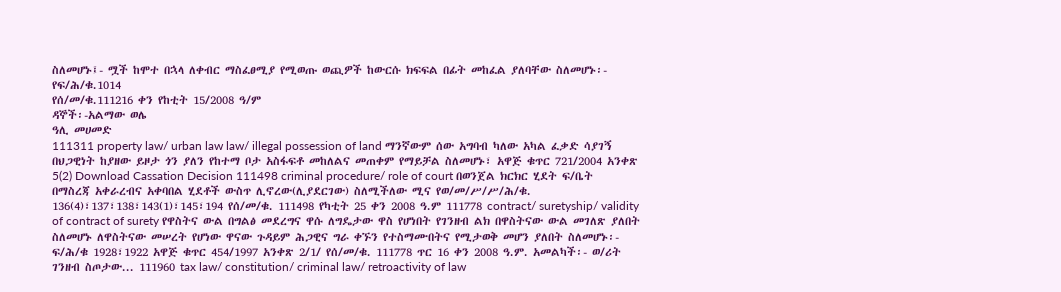ስለመሆኑ፤- ሟች ከሞተ በኋላ ለቀብር ማስፈፀሚያ የሚወጡ ወጪዎች ከውርሱ ክፍፍል በፊት መከፈል ያለባቸው ስለመሆኑ፡- የፍ/ሕ/ቁ.1014
የሰ/መ/ቁ.111216 ቀን የከቲት 15/2008 ዓ/ም
ዳኞች፡-አልማው ወሌ
ዓሊ መሀመድ
111311 property law/ urban law law/ illegal possession of land ማንኛውም ሰው አግባብ ካለው አካል ፈቃድ ሳያገኝ በህጋዊነት ከያዘው ይዞታ ጎን ያለን የከተማ ቦታ አስፋፍቶ መከለልና መጠቀም የማይቻል ስለመሆኑ፣ አዋጅ ቁጥር 721/2004 አንቀጽ 5(2) Download Cassation Decision 111498 criminal procedure/ role of court በወንጀል ክርክር ሂደት ፍ/ቤት በማስረጃ አቀራረብና አቀባበል ሂደቶች ውስጥ ሊኖረው(ሊያደርገው) ስለሚችለው ሚና የወ/መ/ሥ/ሥ/ሕ/ቁ. 136(4)፣137፣138፣143(1)፣145፣194 የሰ/መ/ቁ. 111498 የካቲት 25 ቀን 2008 ዓ.ም 111778 contract/ suretyship/ validity of contract of surety የዋስትና ውል በግልፅ መደረግና ዋሱ ለግዴታው ዋስ የሆነበት የገንዘብ ልክ በዋስትናው ውል መገለጽ ያለበት ስለመሆኑ ለዋስትናው መሠረት የሆነው ዋናው ጉዳይም ሕጋዊና ግራ ቀኙን የተስማሙበትና የሚታወቅ መሆን ያለበት ስለመሆኑ፡- ፍ/ሕ/ቁ 1928፣1922 አዋጅ ቁጥር 454/1997 አንቀጽ 2/1/ የሰ/መ/ቁ. 111778 ጥር 16 ቀን 2008 ዓ.ም. አመልካች፡- ወ/ሪት ገንዘብ ስጦታው... 111960 tax law/ constitution/ criminal law/ retroactivity of law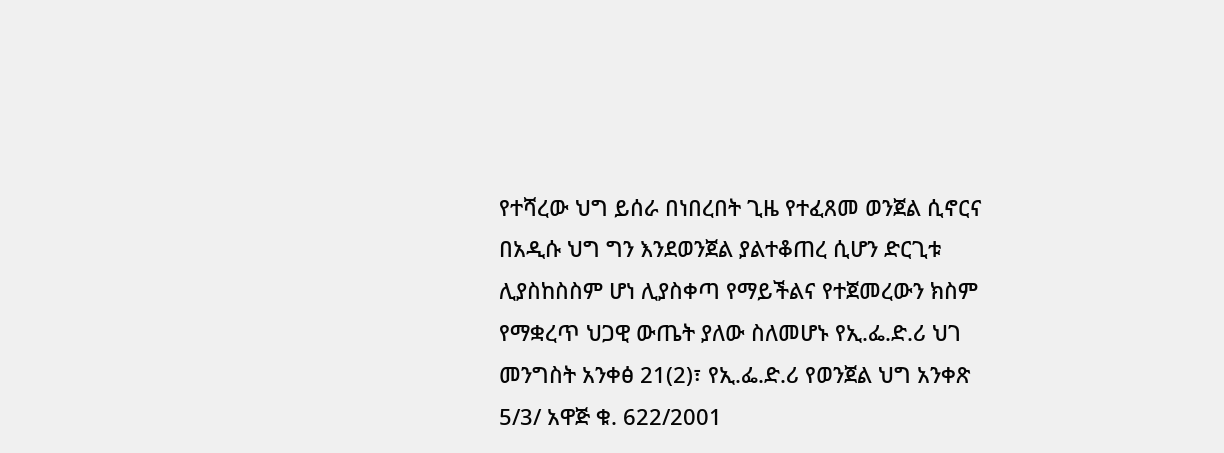የተሻረው ህግ ይሰራ በነበረበት ጊዜ የተፈጸመ ወንጀል ሲኖርና በአዲሱ ህግ ግን እንደወንጀል ያልተቆጠረ ሲሆን ድርጊቱ ሊያስከስስም ሆነ ሊያስቀጣ የማይችልና የተጀመረውን ክስም የማቋረጥ ህጋዊ ውጤት ያለው ስለመሆኑ የኢ.ፌ.ድ.ሪ ህገ መንግስት አንቀፅ 21(2)፣ የኢ.ፌ.ድ.ሪ የወንጀል ህግ አንቀጽ 5/3/ አዋጅ ቁ. 622/2001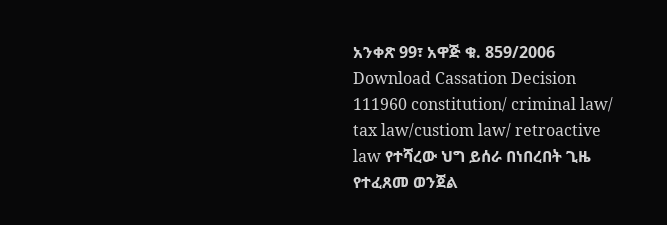አንቀጽ 99፣ አዋጅ ቁ. 859/2006 Download Cassation Decision 111960 constitution/ criminal law/ tax law/custiom law/ retroactive law የተሻረው ህግ ይሰራ በነበረበት ጊዜ የተፈጸመ ወንጀል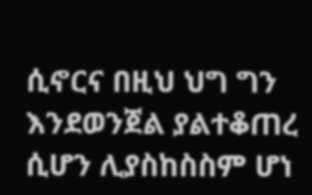ሲኖርና በዚህ ህግ ግን እንደወንጀል ያልተቆጠረ ሲሆን ሊያስከስስም ሆነ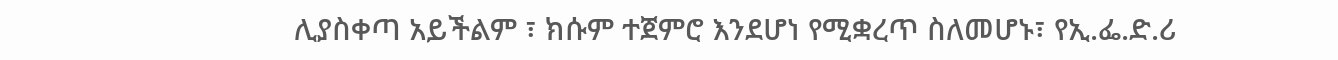ሊያስቀጣ አይችልም ፣ ክሱም ተጀምሮ እንደሆነ የሚቋረጥ ስለመሆኑ፣ የኢ.ፌ.ድ.ሪ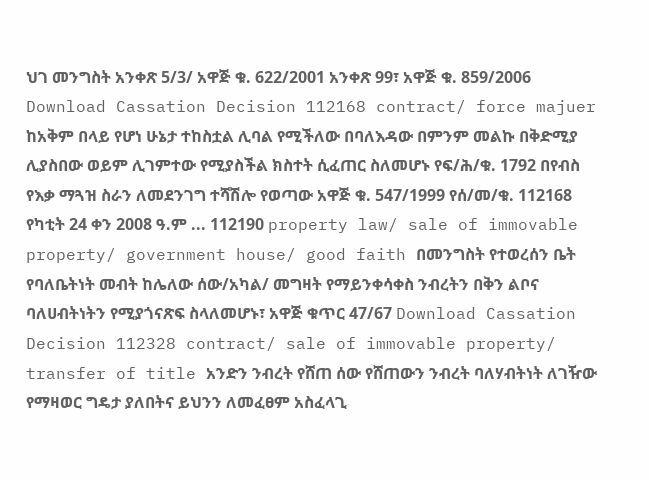ህገ መንግስት አንቀጽ 5/3/ አዋጅ ቁ. 622/2001 አንቀጽ 99፣ አዋጅ ቁ. 859/2006 Download Cassation Decision 112168 contract/ force majuer ከአቅም በላይ የሆነ ሁኔታ ተከስቷል ሊባል የሚችለው በባለእዳው በምንም መልኩ በቅድሚያ ሊያስበው ወይም ሊገምተው የሚያስችል ክስተት ሲፈጠር ስለመሆኑ የፍ/ሕ/ቁ. 1792 በየብስ የእቃ ማጓዝ ስራን ለመደንገግ ተሻሽሎ የወጣው አዋጅ ቁ. 547/1999 የሰ/መ/ቁ. 112168 የካቲት 24 ቀን 2008 ዓ.ም ... 112190 property law/ sale of immovable property/ government house/ good faith በመንግስት የተወረሰን ቤት የባለቤትነት መብት ከሌለው ሰው/አካል/ መግዛት የማይንቀሳቀስ ንብረትን በቅን ልቦና ባለሀብትነትን የሚያጎናጽፍ ስላለመሆኑ፣ አዋጅ ቁጥር 47/67 Download Cassation Decision 112328 contract/ sale of immovable property/ transfer of title አንድን ንብረት የሸጠ ሰው የሸጠውን ንብረት ባለሃብትነት ለገዥው የማዛወር ግዴታ ያለበትና ይህንን ለመፈፀም አስፈላጊ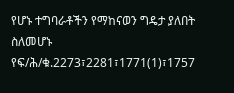የሆኑ ተግባራቶችን የማከናወን ግዴታ ያለበት ስለመሆኑ የፍ/ሕ/ቁ.2273፣2281፣1771(1)፣1757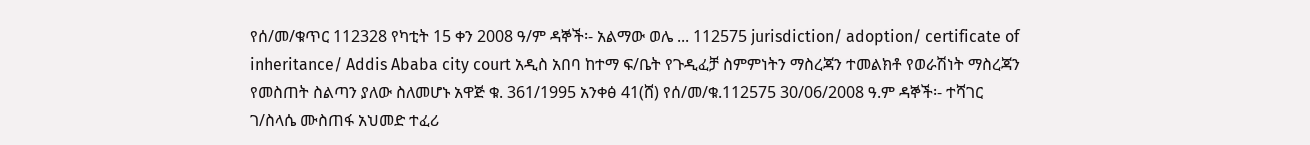የሰ/መ/ቁጥር 112328 የካቲት 15 ቀን 2008 ዓ/ም ዳኞች፡- አልማው ወሌ ... 112575 jurisdiction/ adoption/ certificate of inheritance/ Addis Ababa city court አዲስ አበባ ከተማ ፍ/ቤት የጉዲፈቻ ስምምነትን ማስረጃን ተመልክቶ የወራሽነት ማስረጃን የመስጠት ስልጣን ያለው ስለመሆኑ አዋጅ ቁ. 361/1995 አንቀፅ 41(ሸ) የሰ/መ/ቁ.112575 30/06/2008 ዓ.ም ዳኞች፡- ተሻገር ገ/ስላሴ ሙስጠፋ አህመድ ተፈሪ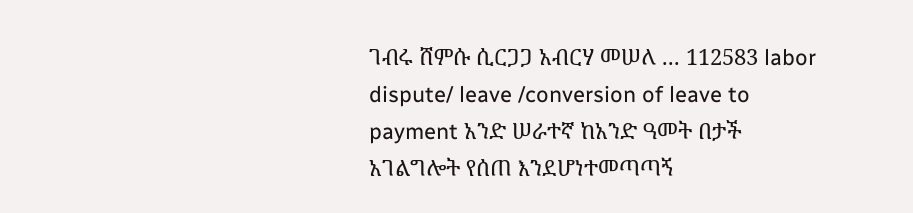ገብሩ ሸምሱ ሲርጋጋ አብርሃ መሠለ ... 112583 labor dispute/ leave /conversion of leave to payment አንድ ሠራተኛ ከአንድ ዓመት በታች አገልግሎት የሰጠ እንደሆነተመጣጣኝ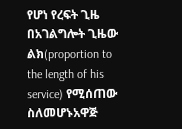የሆነ የረፍት ጊዜ በአገልግሎት ጊዜው ልክ(proportion to the length of his service) የሚሰጠው ስለመሆኑአዋጅ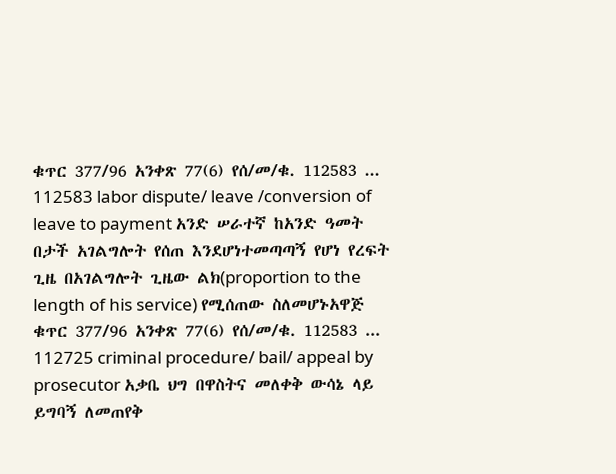ቁጥር 377/96 አንቀጽ 77(6) የሰ/መ/ቁ. 112583 ... 112583 labor dispute/ leave /conversion of leave to payment አንድ ሠራተኛ ከአንድ ዓመት በታች አገልግሎት የሰጠ እንደሆነተመጣጣኝ የሆነ የረፍት ጊዜ በአገልግሎት ጊዜው ልክ(proportion to the length of his service) የሚሰጠው ስለመሆኑአዋጅ ቁጥር 377/96 አንቀጽ 77(6) የሰ/መ/ቁ. 112583 ... 112725 criminal procedure/ bail/ appeal by prosecutor አቃቤ ህግ በዋስትና መለቀቅ ውሳኔ ላይ ይግባኝ ለመጠየቅ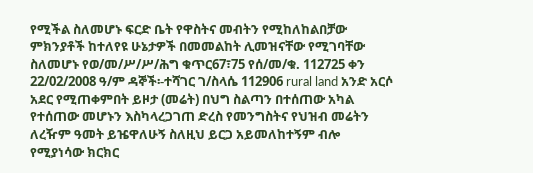የሚችል ስለመሆኑ ፍርድ ቤት የዋስትና መብትን የሚከለከልበቻው ምክንያቶች ከተለየዩ ሁኔታዎች በመመልከት ሊመዝናቸው የሚገባቸው ስለመሆኑ የወ/መ/ሥ/ሥ/ሕግ ቁጥር67፣75 የሰ/መ/ቁ. 112725 ቀን 22/02/2008 ዓ/ም ዳኞች፡-ተሻገር ገ/ስላሴ 112906 rural land አንድ አርሶ አደር የሚጠቀምበት ይዞታ (መሬት) በህግ ስልጣን በተሰጠው አካል የተሰጠው መሆኑን እስካላረጋገጠ ድረስ የመንግስትና የህዝብ መሬትን ለረዥም ዓመት ይዤዋለሁኝ ስለዚህ ይርጋ አይመለከተኝም ብሎ የሚያነሳው ክርክር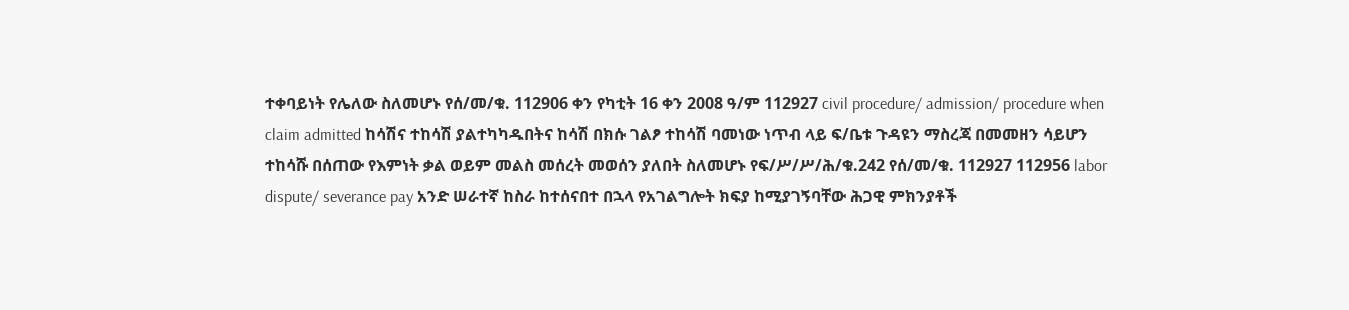ተቀባይነት የሌለው ስለመሆኑ የሰ/መ/ቁ. 112906 ቀን የካቲት 16 ቀን 2008 ዓ/ም 112927 civil procedure/ admission/ procedure when claim admitted ከሳሽና ተከሳሽ ያልተካካዱበትና ከሳሽ በክሱ ገልፆ ተከሳሽ ባመነው ነጥብ ላይ ፍ/ቤቱ ጉዳዩን ማስረጃ በመመዘን ሳይሆን ተከሳሹ በሰጠው የእምነት ቃል ወይም መልስ መሰረት መወሰን ያለበት ስለመሆኑ የፍ/ሥ/ሥ/ሕ/ቁ.242 የሰ/መ/ቁ. 112927 112956 labor dispute/ severance pay አንድ ሠራተኛ ከስራ ከተሰናበተ በኋላ የአገልግሎት ክፍያ ከሚያገኝባቸው ሕጋዊ ምክንያቶች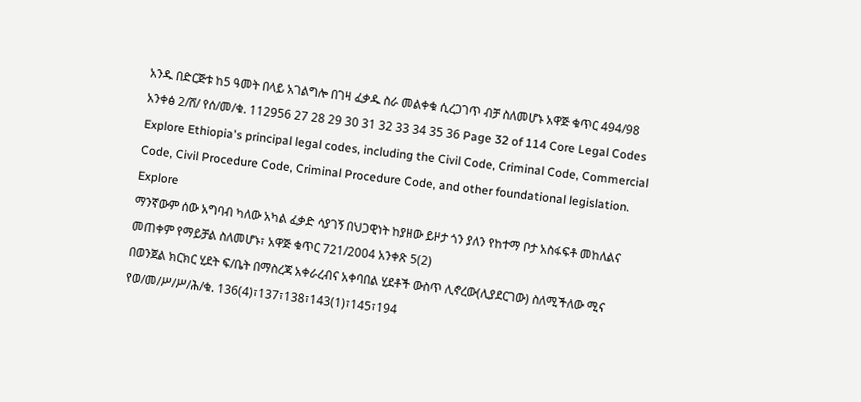አንዱ በድርጅቱ ከ5 ዓመት በላይ አገልግሎ በገዛ ፈቃዱ ስራ መልቀቁ ሲረጋገጥ ብቻ ስለመሆኑ አዋጅ ቁጥር 494/98 አንቀፅ 2/ሸ/ የሰ/መ/ቁ. 112956 27 28 29 30 31 32 33 34 35 36 Page 32 of 114 Core Legal Codes Explore Ethiopia's principal legal codes, including the Civil Code, Criminal Code, Commercial Code, Civil Procedure Code, Criminal Procedure Code, and other foundational legislation. Explore
ማንኛውም ሰው አግባብ ካለው አካል ፈቃድ ሳያገኝ በህጋዊነት ከያዘው ይዞታ ጎን ያለን የከተማ ቦታ አስፋፍቶ መከለልና መጠቀም የማይቻል ስለመሆኑ፣ አዋጅ ቁጥር 721/2004 አንቀጽ 5(2)
በወንጀል ክርክር ሂደት ፍ/ቤት በማስረጃ አቀራረብና አቀባበል ሂደቶች ውስጥ ሊኖረው(ሊያደርገው) ስለሚችለው ሚና የወ/መ/ሥ/ሥ/ሕ/ቁ. 136(4)፣137፣138፣143(1)፣145፣194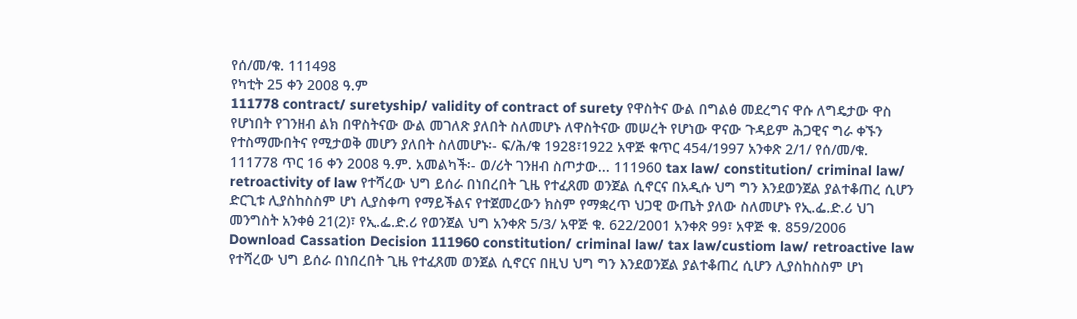የሰ/መ/ቁ. 111498
የካቲት 25 ቀን 2008 ዓ.ም
111778 contract/ suretyship/ validity of contract of surety የዋስትና ውል በግልፅ መደረግና ዋሱ ለግዴታው ዋስ የሆነበት የገንዘብ ልክ በዋስትናው ውል መገለጽ ያለበት ስለመሆኑ ለዋስትናው መሠረት የሆነው ዋናው ጉዳይም ሕጋዊና ግራ ቀኙን የተስማሙበትና የሚታወቅ መሆን ያለበት ስለመሆኑ፡- ፍ/ሕ/ቁ 1928፣1922 አዋጅ ቁጥር 454/1997 አንቀጽ 2/1/ የሰ/መ/ቁ. 111778 ጥር 16 ቀን 2008 ዓ.ም. አመልካች፡- ወ/ሪት ገንዘብ ስጦታው... 111960 tax law/ constitution/ criminal law/ retroactivity of law የተሻረው ህግ ይሰራ በነበረበት ጊዜ የተፈጸመ ወንጀል ሲኖርና በአዲሱ ህግ ግን እንደወንጀል ያልተቆጠረ ሲሆን ድርጊቱ ሊያስከስስም ሆነ ሊያስቀጣ የማይችልና የተጀመረውን ክስም የማቋረጥ ህጋዊ ውጤት ያለው ስለመሆኑ የኢ.ፌ.ድ.ሪ ህገ መንግስት አንቀፅ 21(2)፣ የኢ.ፌ.ድ.ሪ የወንጀል ህግ አንቀጽ 5/3/ አዋጅ ቁ. 622/2001 አንቀጽ 99፣ አዋጅ ቁ. 859/2006 Download Cassation Decision 111960 constitution/ criminal law/ tax law/custiom law/ retroactive law የተሻረው ህግ ይሰራ በነበረበት ጊዜ የተፈጸመ ወንጀል ሲኖርና በዚህ ህግ ግን እንደወንጀል ያልተቆጠረ ሲሆን ሊያስከስስም ሆነ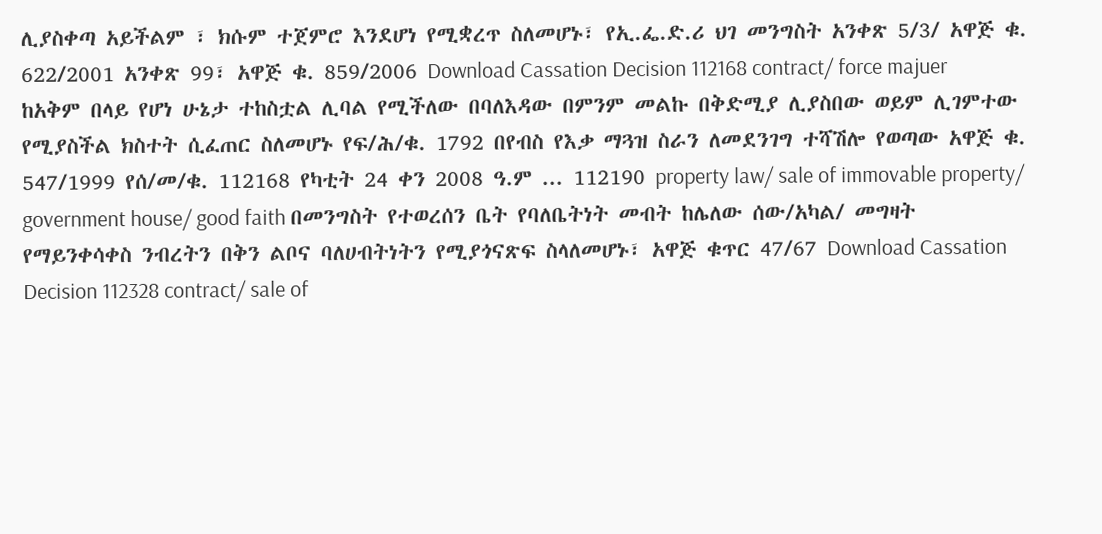ሊያስቀጣ አይችልም ፣ ክሱም ተጀምሮ እንደሆነ የሚቋረጥ ስለመሆኑ፣ የኢ.ፌ.ድ.ሪ ህገ መንግስት አንቀጽ 5/3/ አዋጅ ቁ. 622/2001 አንቀጽ 99፣ አዋጅ ቁ. 859/2006 Download Cassation Decision 112168 contract/ force majuer ከአቅም በላይ የሆነ ሁኔታ ተከስቷል ሊባል የሚችለው በባለእዳው በምንም መልኩ በቅድሚያ ሊያስበው ወይም ሊገምተው የሚያስችል ክስተት ሲፈጠር ስለመሆኑ የፍ/ሕ/ቁ. 1792 በየብስ የእቃ ማጓዝ ስራን ለመደንገግ ተሻሽሎ የወጣው አዋጅ ቁ. 547/1999 የሰ/መ/ቁ. 112168 የካቲት 24 ቀን 2008 ዓ.ም ... 112190 property law/ sale of immovable property/ government house/ good faith በመንግስት የተወረሰን ቤት የባለቤትነት መብት ከሌለው ሰው/አካል/ መግዛት የማይንቀሳቀስ ንብረትን በቅን ልቦና ባለሀብትነትን የሚያጎናጽፍ ስላለመሆኑ፣ አዋጅ ቁጥር 47/67 Download Cassation Decision 112328 contract/ sale of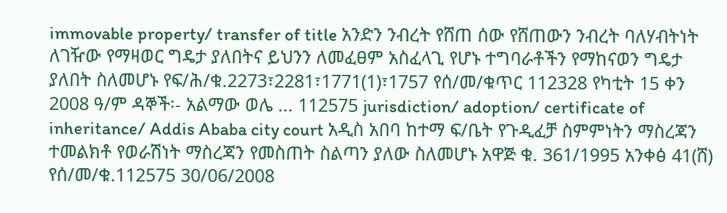immovable property/ transfer of title አንድን ንብረት የሸጠ ሰው የሸጠውን ንብረት ባለሃብትነት ለገዥው የማዛወር ግዴታ ያለበትና ይህንን ለመፈፀም አስፈላጊ የሆኑ ተግባራቶችን የማከናወን ግዴታ ያለበት ስለመሆኑ የፍ/ሕ/ቁ.2273፣2281፣1771(1)፣1757 የሰ/መ/ቁጥር 112328 የካቲት 15 ቀን 2008 ዓ/ም ዳኞች፡- አልማው ወሌ ... 112575 jurisdiction/ adoption/ certificate of inheritance/ Addis Ababa city court አዲስ አበባ ከተማ ፍ/ቤት የጉዲፈቻ ስምምነትን ማስረጃን ተመልክቶ የወራሽነት ማስረጃን የመስጠት ስልጣን ያለው ስለመሆኑ አዋጅ ቁ. 361/1995 አንቀፅ 41(ሸ) የሰ/መ/ቁ.112575 30/06/2008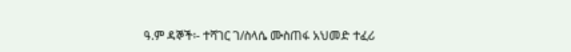ዓ.ም ዳኞች፡- ተሻገር ገ/ስላሴ ሙስጠፋ አህመድ ተፈሪ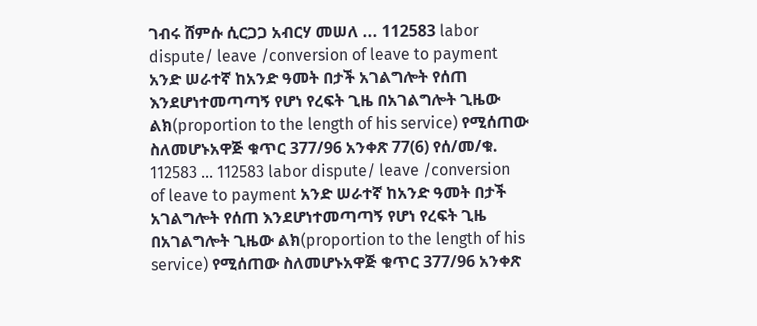ገብሩ ሸምሱ ሲርጋጋ አብርሃ መሠለ ... 112583 labor dispute/ leave /conversion of leave to payment አንድ ሠራተኛ ከአንድ ዓመት በታች አገልግሎት የሰጠ እንደሆነተመጣጣኝ የሆነ የረፍት ጊዜ በአገልግሎት ጊዜው ልክ(proportion to the length of his service) የሚሰጠው ስለመሆኑአዋጅ ቁጥር 377/96 አንቀጽ 77(6) የሰ/መ/ቁ. 112583 ... 112583 labor dispute/ leave /conversion of leave to payment አንድ ሠራተኛ ከአንድ ዓመት በታች አገልግሎት የሰጠ እንደሆነተመጣጣኝ የሆነ የረፍት ጊዜ በአገልግሎት ጊዜው ልክ(proportion to the length of his service) የሚሰጠው ስለመሆኑአዋጅ ቁጥር 377/96 አንቀጽ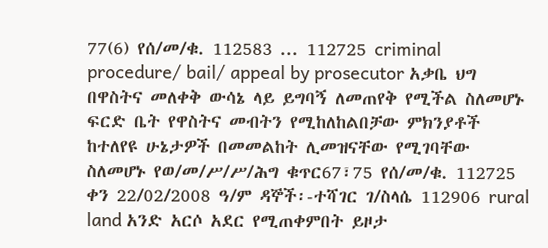77(6) የሰ/መ/ቁ. 112583 ... 112725 criminal procedure/ bail/ appeal by prosecutor አቃቤ ህግ በዋስትና መለቀቅ ውሳኔ ላይ ይግባኝ ለመጠየቅ የሚችል ስለመሆኑ ፍርድ ቤት የዋስትና መብትን የሚከለከልበቻው ምክንያቶች ከተለየዩ ሁኔታዎች በመመልከት ሊመዝናቸው የሚገባቸው ስለመሆኑ የወ/መ/ሥ/ሥ/ሕግ ቁጥር67፣75 የሰ/መ/ቁ. 112725 ቀን 22/02/2008 ዓ/ም ዳኞች፡-ተሻገር ገ/ስላሴ 112906 rural land አንድ አርሶ አደር የሚጠቀምበት ይዞታ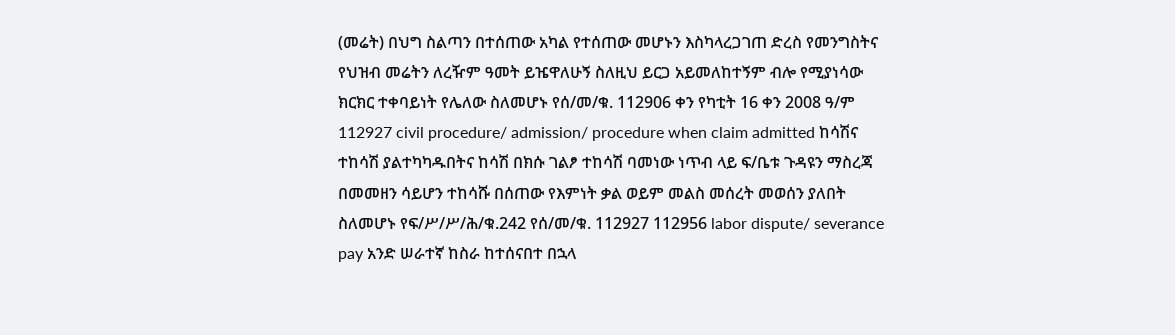(መሬት) በህግ ስልጣን በተሰጠው አካል የተሰጠው መሆኑን እስካላረጋገጠ ድረስ የመንግስትና የህዝብ መሬትን ለረዥም ዓመት ይዤዋለሁኝ ስለዚህ ይርጋ አይመለከተኝም ብሎ የሚያነሳው ክርክር ተቀባይነት የሌለው ስለመሆኑ የሰ/መ/ቁ. 112906 ቀን የካቲት 16 ቀን 2008 ዓ/ም 112927 civil procedure/ admission/ procedure when claim admitted ከሳሽና ተከሳሽ ያልተካካዱበትና ከሳሽ በክሱ ገልፆ ተከሳሽ ባመነው ነጥብ ላይ ፍ/ቤቱ ጉዳዩን ማስረጃ በመመዘን ሳይሆን ተከሳሹ በሰጠው የእምነት ቃል ወይም መልስ መሰረት መወሰን ያለበት ስለመሆኑ የፍ/ሥ/ሥ/ሕ/ቁ.242 የሰ/መ/ቁ. 112927 112956 labor dispute/ severance pay አንድ ሠራተኛ ከስራ ከተሰናበተ በኋላ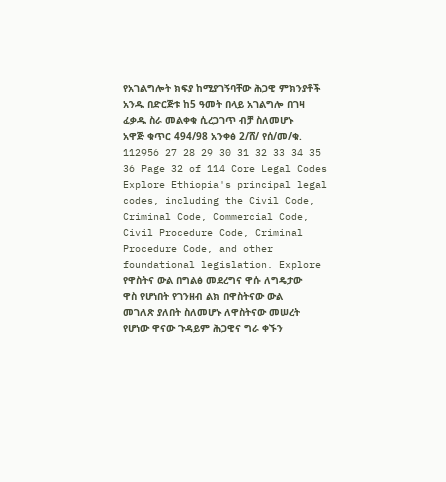የአገልግሎት ክፍያ ከሚያገኝባቸው ሕጋዊ ምክንያቶች አንዱ በድርጅቱ ከ5 ዓመት በላይ አገልግሎ በገዛ ፈቃዱ ስራ መልቀቁ ሲረጋገጥ ብቻ ስለመሆኑ አዋጅ ቁጥር 494/98 አንቀፅ 2/ሸ/ የሰ/መ/ቁ. 112956 27 28 29 30 31 32 33 34 35 36 Page 32 of 114 Core Legal Codes Explore Ethiopia's principal legal codes, including the Civil Code, Criminal Code, Commercial Code, Civil Procedure Code, Criminal Procedure Code, and other foundational legislation. Explore
የዋስትና ውል በግልፅ መደረግና ዋሱ ለግዴታው ዋስ የሆነበት የገንዘብ ልክ በዋስትናው ውል መገለጽ ያለበት ስለመሆኑ ለዋስትናው መሠረት የሆነው ዋናው ጉዳይም ሕጋዊና ግራ ቀኙን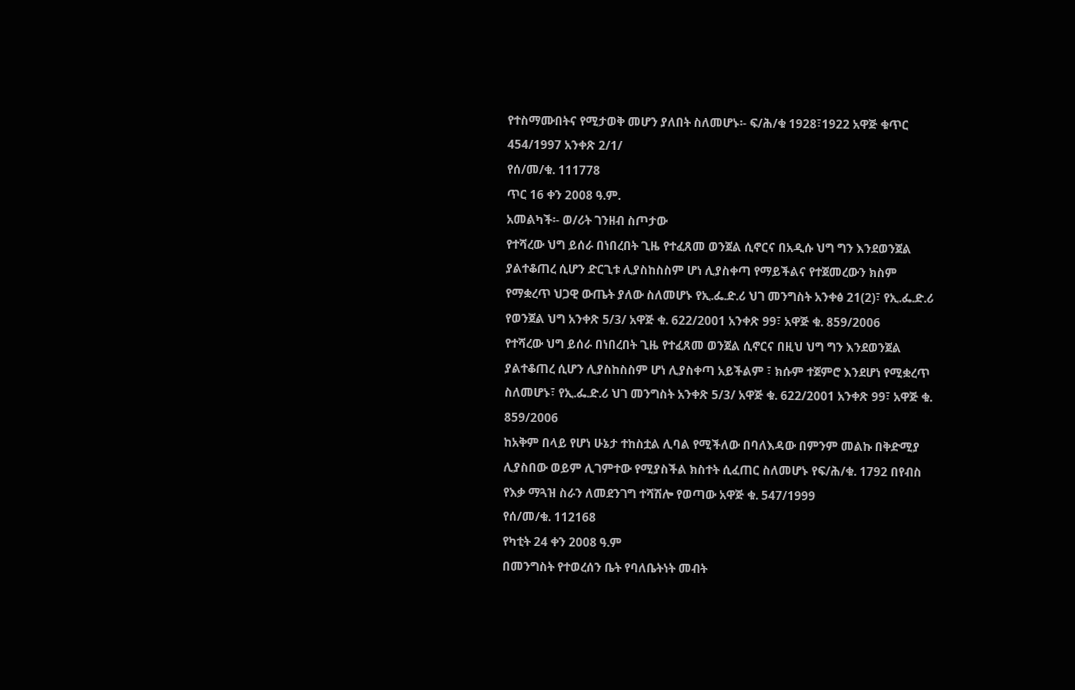የተስማሙበትና የሚታወቅ መሆን ያለበት ስለመሆኑ፡- ፍ/ሕ/ቁ 1928፣1922 አዋጅ ቁጥር 454/1997 አንቀጽ 2/1/
የሰ/መ/ቁ. 111778
ጥር 16 ቀን 2008 ዓ.ም.
አመልካች፡- ወ/ሪት ገንዘብ ስጦታው
የተሻረው ህግ ይሰራ በነበረበት ጊዜ የተፈጸመ ወንጀል ሲኖርና በአዲሱ ህግ ግን እንደወንጀል ያልተቆጠረ ሲሆን ድርጊቱ ሊያስከስስም ሆነ ሊያስቀጣ የማይችልና የተጀመረውን ክስም የማቋረጥ ህጋዊ ውጤት ያለው ስለመሆኑ የኢ.ፌ.ድ.ሪ ህገ መንግስት አንቀፅ 21(2)፣ የኢ.ፌ.ድ.ሪ የወንጀል ህግ አንቀጽ 5/3/ አዋጅ ቁ. 622/2001 አንቀጽ 99፣ አዋጅ ቁ. 859/2006
የተሻረው ህግ ይሰራ በነበረበት ጊዜ የተፈጸመ ወንጀል ሲኖርና በዚህ ህግ ግን እንደወንጀል ያልተቆጠረ ሲሆን ሊያስከስስም ሆነ ሊያስቀጣ አይችልም ፣ ክሱም ተጀምሮ እንደሆነ የሚቋረጥ ስለመሆኑ፣ የኢ.ፌ.ድ.ሪ ህገ መንግስት አንቀጽ 5/3/ አዋጅ ቁ. 622/2001 አንቀጽ 99፣ አዋጅ ቁ. 859/2006
ከአቅም በላይ የሆነ ሁኔታ ተከስቷል ሊባል የሚችለው በባለእዳው በምንም መልኩ በቅድሚያ ሊያስበው ወይም ሊገምተው የሚያስችል ክስተት ሲፈጠር ስለመሆኑ የፍ/ሕ/ቁ. 1792 በየብስ የእቃ ማጓዝ ስራን ለመደንገግ ተሻሽሎ የወጣው አዋጅ ቁ. 547/1999
የሰ/መ/ቁ. 112168
የካቲት 24 ቀን 2008 ዓ.ም
በመንግስት የተወረሰን ቤት የባለቤትነት መብት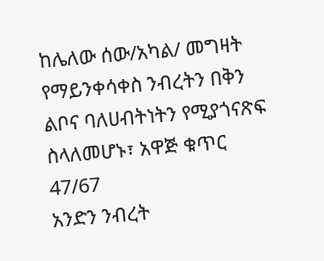ከሌለው ሰው/አካል/ መግዛት የማይንቀሳቀስ ንብረትን በቅን ልቦና ባለሀብትነትን የሚያጎናጽፍ ስላለመሆኑ፣ አዋጅ ቁጥር 47/67
አንድን ንብረት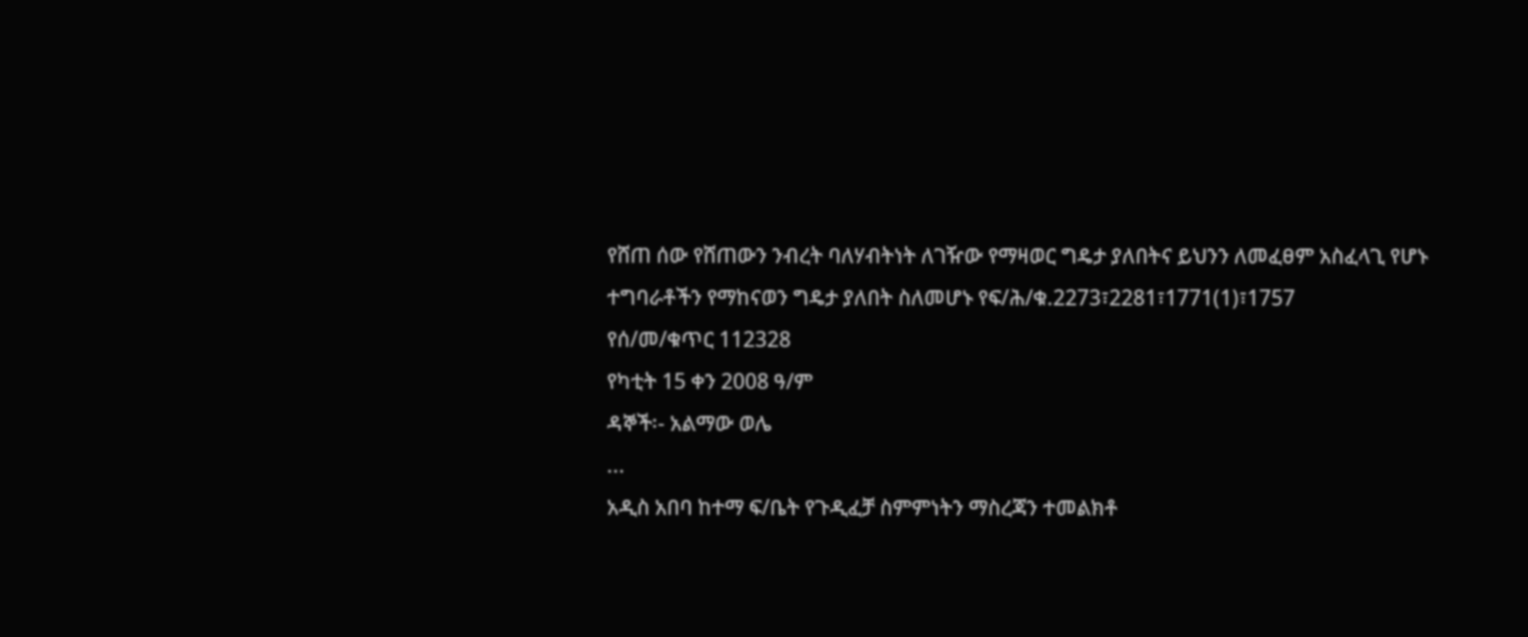የሸጠ ሰው የሸጠውን ንብረት ባለሃብትነት ለገዥው የማዛወር ግዴታ ያለበትና ይህንን ለመፈፀም አስፈላጊ የሆኑ ተግባራቶችን የማከናወን ግዴታ ያለበት ስለመሆኑ የፍ/ሕ/ቁ.2273፣2281፣1771(1)፣1757
የሰ/መ/ቁጥር 112328
የካቲት 15 ቀን 2008 ዓ/ም
ዳኞች፡- አልማው ወሌ
...
አዲስ አበባ ከተማ ፍ/ቤት የጉዲፈቻ ስምምነትን ማስረጃን ተመልክቶ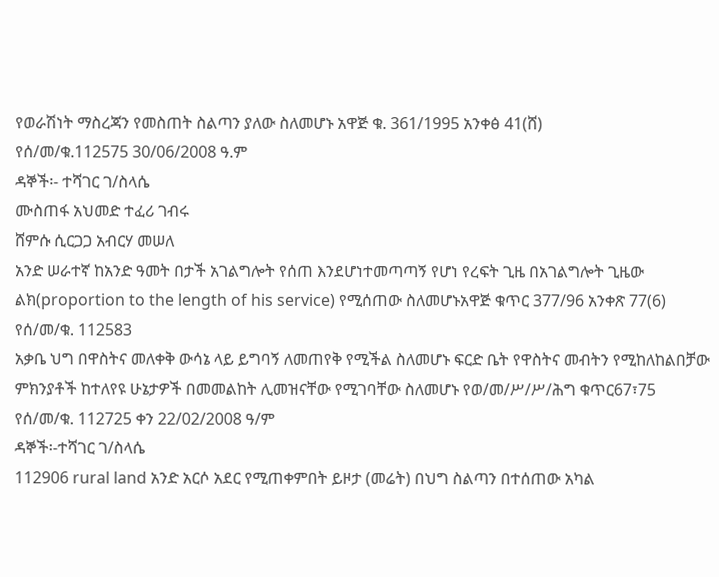የወራሽነት ማስረጃን የመስጠት ስልጣን ያለው ስለመሆኑ አዋጅ ቁ. 361/1995 አንቀፅ 41(ሸ)
የሰ/መ/ቁ.112575 30/06/2008 ዓ.ም
ዳኞች፡- ተሻገር ገ/ስላሴ
ሙስጠፋ አህመድ ተፈሪ ገብሩ
ሸምሱ ሲርጋጋ አብርሃ መሠለ
አንድ ሠራተኛ ከአንድ ዓመት በታች አገልግሎት የሰጠ እንደሆነተመጣጣኝ የሆነ የረፍት ጊዜ በአገልግሎት ጊዜው ልክ(proportion to the length of his service) የሚሰጠው ስለመሆኑአዋጅ ቁጥር 377/96 አንቀጽ 77(6)
የሰ/መ/ቁ. 112583
አቃቤ ህግ በዋስትና መለቀቅ ውሳኔ ላይ ይግባኝ ለመጠየቅ የሚችል ስለመሆኑ ፍርድ ቤት የዋስትና መብትን የሚከለከልበቻው ምክንያቶች ከተለየዩ ሁኔታዎች በመመልከት ሊመዝናቸው የሚገባቸው ስለመሆኑ የወ/መ/ሥ/ሥ/ሕግ ቁጥር67፣75
የሰ/መ/ቁ. 112725 ቀን 22/02/2008 ዓ/ም
ዳኞች፡-ተሻገር ገ/ስላሴ
112906 rural land አንድ አርሶ አደር የሚጠቀምበት ይዞታ (መሬት) በህግ ስልጣን በተሰጠው አካል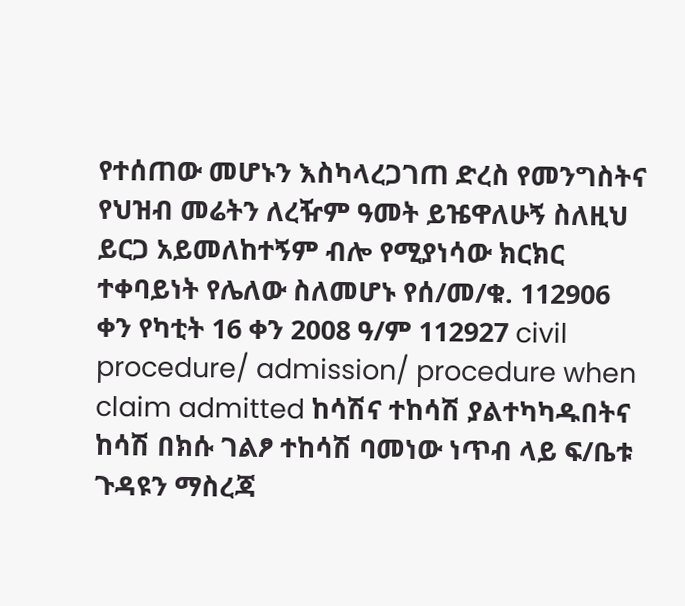የተሰጠው መሆኑን እስካላረጋገጠ ድረስ የመንግስትና የህዝብ መሬትን ለረዥም ዓመት ይዤዋለሁኝ ስለዚህ ይርጋ አይመለከተኝም ብሎ የሚያነሳው ክርክር ተቀባይነት የሌለው ስለመሆኑ የሰ/መ/ቁ. 112906 ቀን የካቲት 16 ቀን 2008 ዓ/ም 112927 civil procedure/ admission/ procedure when claim admitted ከሳሽና ተከሳሽ ያልተካካዱበትና ከሳሽ በክሱ ገልፆ ተከሳሽ ባመነው ነጥብ ላይ ፍ/ቤቱ ጉዳዩን ማስረጃ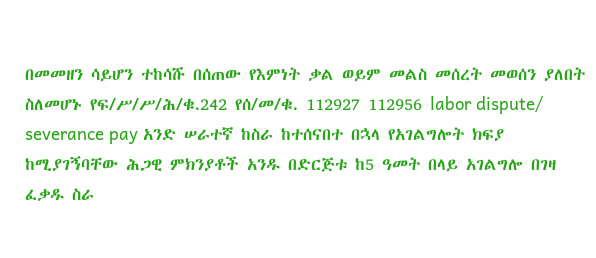በመመዘን ሳይሆን ተከሳሹ በሰጠው የእምነት ቃል ወይም መልስ መሰረት መወሰን ያለበት ስለመሆኑ የፍ/ሥ/ሥ/ሕ/ቁ.242 የሰ/መ/ቁ. 112927 112956 labor dispute/ severance pay አንድ ሠራተኛ ከስራ ከተሰናበተ በኋላ የአገልግሎት ክፍያ ከሚያገኝባቸው ሕጋዊ ምክንያቶች አንዱ በድርጅቱ ከ5 ዓመት በላይ አገልግሎ በገዛ ፈቃዱ ስራ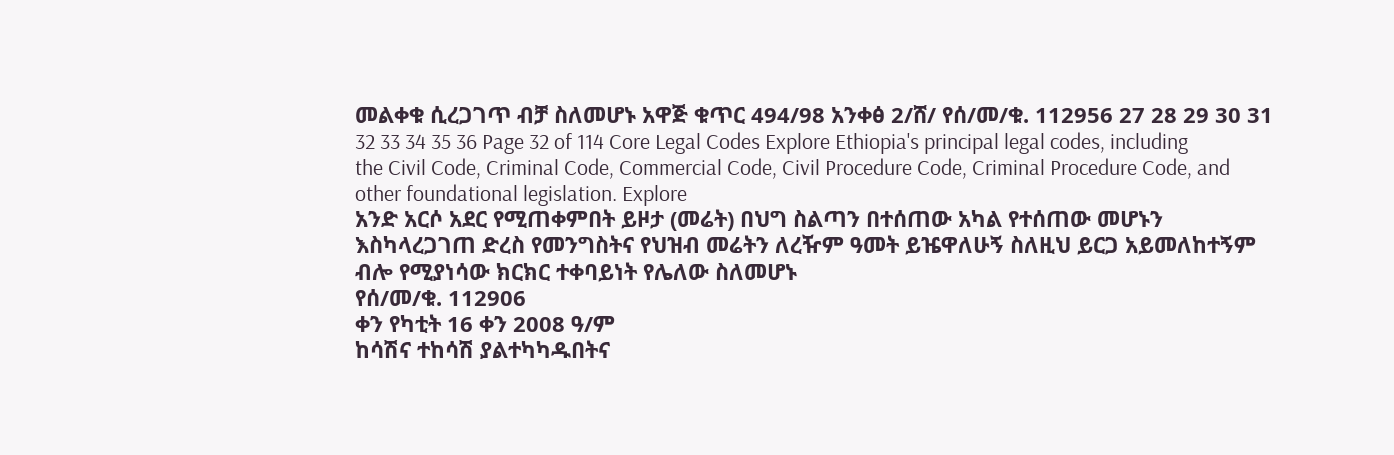መልቀቁ ሲረጋገጥ ብቻ ስለመሆኑ አዋጅ ቁጥር 494/98 አንቀፅ 2/ሸ/ የሰ/መ/ቁ. 112956 27 28 29 30 31 32 33 34 35 36 Page 32 of 114 Core Legal Codes Explore Ethiopia's principal legal codes, including the Civil Code, Criminal Code, Commercial Code, Civil Procedure Code, Criminal Procedure Code, and other foundational legislation. Explore
አንድ አርሶ አደር የሚጠቀምበት ይዞታ (መሬት) በህግ ስልጣን በተሰጠው አካል የተሰጠው መሆኑን እስካላረጋገጠ ድረስ የመንግስትና የህዝብ መሬትን ለረዥም ዓመት ይዤዋለሁኝ ስለዚህ ይርጋ አይመለከተኝም ብሎ የሚያነሳው ክርክር ተቀባይነት የሌለው ስለመሆኑ
የሰ/መ/ቁ. 112906
ቀን የካቲት 16 ቀን 2008 ዓ/ም
ከሳሽና ተከሳሽ ያልተካካዱበትና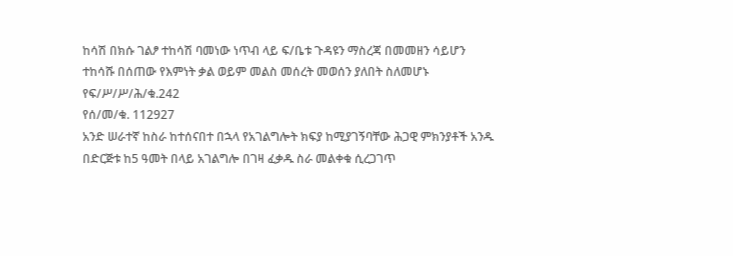ከሳሽ በክሱ ገልፆ ተከሳሽ ባመነው ነጥብ ላይ ፍ/ቤቱ ጉዳዩን ማስረጃ በመመዘን ሳይሆን ተከሳሹ በሰጠው የእምነት ቃል ወይም መልስ መሰረት መወሰን ያለበት ስለመሆኑ
የፍ/ሥ/ሥ/ሕ/ቁ.242
የሰ/መ/ቁ. 112927
አንድ ሠራተኛ ከስራ ከተሰናበተ በኋላ የአገልግሎት ክፍያ ከሚያገኝባቸው ሕጋዊ ምክንያቶች አንዱ በድርጅቱ ከ5 ዓመት በላይ አገልግሎ በገዛ ፈቃዱ ስራ መልቀቁ ሲረጋገጥ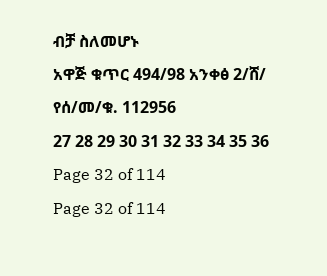ብቻ ስለመሆኑ
አዋጅ ቁጥር 494/98 አንቀፅ 2/ሸ/
የሰ/መ/ቁ. 112956
27 28 29 30 31 32 33 34 35 36 Page 32 of 114
Page 32 of 114